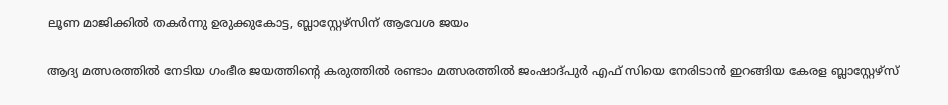ലൂണ മാജിക്കിൽ തകർന്നു ഉരുക്കുകോട്ട, ബ്ലാസ്റ്റേഴ്സിന് ആവേശ ജയം

ആദ്യ മത്സരത്തിൽ നേടിയ ഗംഭീര ജയത്തിന്റെ കരുത്തിൽ രണ്ടാം മത്സരത്തിൽ ജംഷാദ്പുർ എഫ് സിയെ നേരിടാൻ ഇറങ്ങിയ കേരള ബ്ലാസ്റ്റേഴ്‌സ്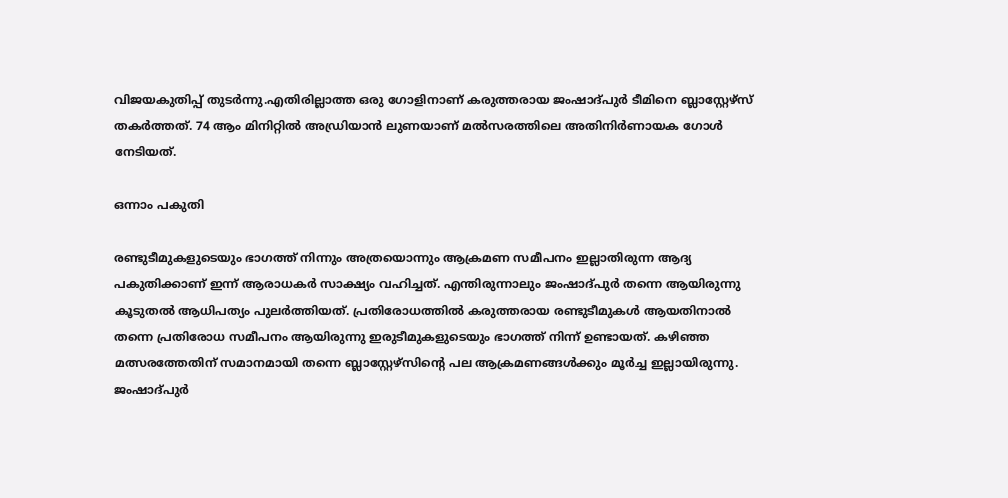വിജയകുതിപ്പ് തുടർന്നു.എതിരില്ലാത്ത ഒരു ഗോളിനാണ് കരുത്തരായ ജംഷാദ്പുർ ടീമിനെ ബ്ലാസ്റ്റേഴ്‌സ് തകർത്തത്. 74 ആം മിനിറ്റിൽ അഡ്രിയാൻ ലുണയാണ് മൽസരത്തിലെ അതിനിർണായക ഗോൾ നേടിയത്.

ഒന്നാം പകുതി

രണ്ടുടീമുകളുടെയും ഭാഗത്ത് നിന്നും അത്രയൊന്നും ആക്രമണ സമീപനം ഇല്ലാതിരുന്ന ആദ്യ പകുതിക്കാണ് ഇന്ന് ആരാധകർ സാക്ഷ്യം വഹിച്ചത്. എന്തിരുന്നാലും ജംഷാദ്പുർ തന്നെ ആയിരുന്നു കൂടുതൽ ആധിപത്യം പുലർത്തിയത്. പ്രതിരോധത്തിൽ കരുത്തരായ രണ്ടുടീമുകൾ ആയതിനാൽ തന്നെ പ്രതിരോധ സമീപനം ആയിരുന്നു ഇരുടീമുകളുടെയും ഭാഗത്ത് നിന്ന് ഉണ്ടായത്. കഴിഞ്ഞ മത്സരത്തേതിന് സമാനമായി തന്നെ ബ്ലാസ്റ്റേഴ്സിന്റെ പല ആക്രമണങ്ങൾക്കും മൂർച്ച ഇല്ലായിരുന്നു. ജംഷാദ്പുർ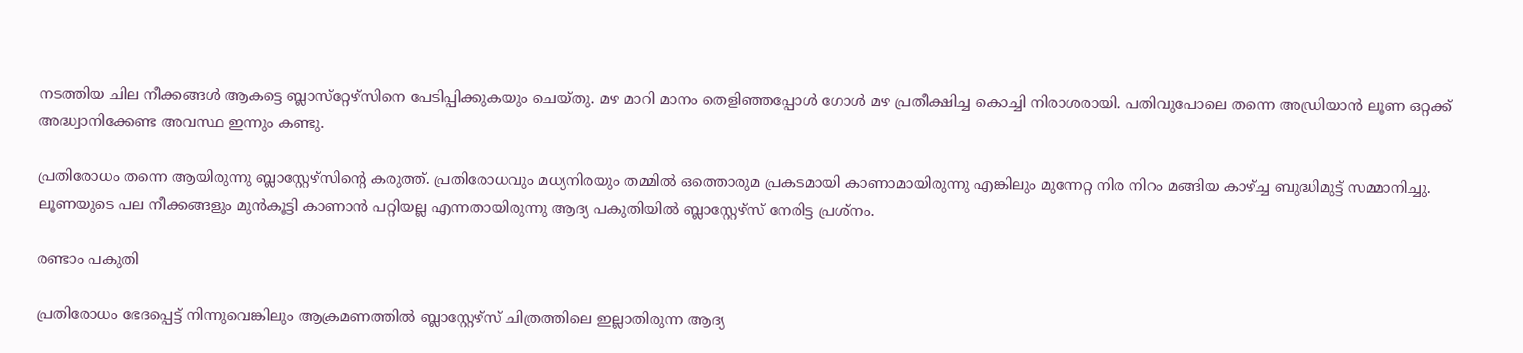നടത്തിയ ചില നീക്കങ്ങൾ ആകട്ടെ ബ്ലാസ്‌റ്റേഴ്‌സിനെ പേടിപ്പിക്കുകയും ചെയ്തു. മഴ മാറി മാനം തെളിഞ്ഞപ്പോൾ ഗോൾ മഴ പ്രതീക്ഷിച്ച കൊച്ചി നിരാശരായി. പതിവുപോലെ തന്നെ അഡ്രിയാൻ ലൂണ ഒറ്റക്ക് അദ്ധ്വാനിക്കേണ്ട അവസ്ഥ ഇന്നും കണ്ടു.

പ്രതിരോധം തന്നെ ആയിരുന്നു ബ്ലാസ്റ്റേഴ്സിന്റെ കരുത്ത്. പ്രതിരോധവും മധ്യനിരയും തമ്മിൽ ഒത്തൊരുമ പ്രകടമായി കാണാമായിരുന്നു എങ്കിലും മുന്നേറ്റ നിര നിറം മങ്ങിയ കാഴ്ച്ച ബുദ്ധിമുട്ട് സമ്മാനിച്ചു. ലൂണയുടെ പല നീക്കങ്ങളും മുൻകൂട്ടി കാണാൻ പറ്റിയല്ല എന്നതായിരുന്നു ആദ്യ പകുതിയിൽ ബ്ലാസ്റ്റേഴ്‌സ് നേരിട്ട പ്രശ്നം.

രണ്ടാം പകുതി

പ്രതിരോധം ഭേദപ്പെട്ട് നിന്നുവെങ്കിലും ആക്രമണത്തിൽ ബ്ലാസ്റ്റേഴ്‌സ് ചിത്രത്തിലെ ഇല്ലാതിരുന്ന ആദ്യ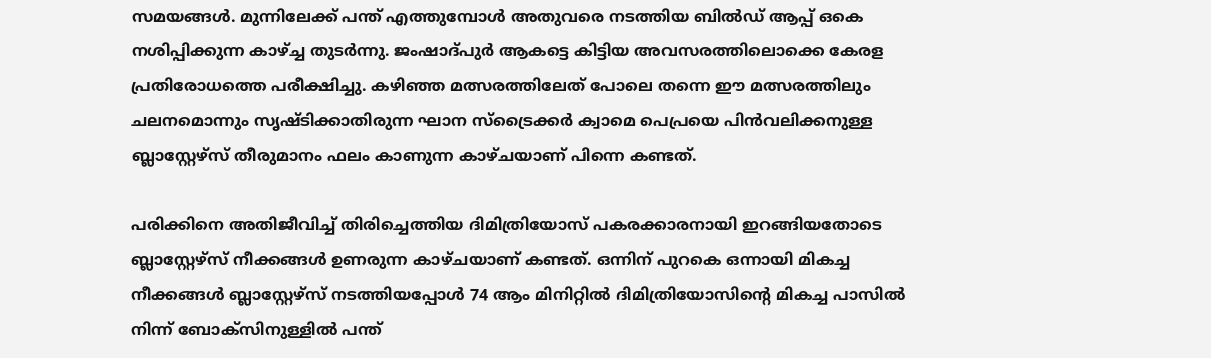സമയങ്ങൾ. മുന്നിലേക്ക് പന്ത് എത്തുമ്പോൾ അതുവരെ നടത്തിയ ബിൽഡ് ആപ്പ് ഒകെ നശിപ്പിക്കുന്ന കാഴ്ച്ച തുടർന്നു. ജംഷാദ്പുർ ആകട്ടെ കിട്ടിയ അവസരത്തിലൊക്കെ കേരള പ്രതിരോധത്തെ പരീക്ഷിച്ചു. കഴിഞ്ഞ മത്സരത്തിലേത് പോലെ തന്നെ ഈ മത്സരത്തിലും ചലനമൊന്നും സൃഷ്ടിക്കാതിരുന്ന ഘാന സ്‌ട്രൈക്കർ ക്വാമെ പെപ്രയെ പിൻവലിക്കനുള്ള ബ്ലാസ്റ്റേഴ്‌സ് തീരുമാനം ഫലം കാണുന്ന കാഴ്ചയാണ് പിന്നെ കണ്ടത്.

പരിക്കിനെ അതിജീവിച്ച് തിരിച്ചെത്തിയ ദിമിത്രിയോസ് പകരക്കാരനായി ഇറങ്ങിയതോടെ ബ്ലാസ്റ്റേഴ്‌സ് നീക്കങ്ങൾ ഉണരുന്ന കാഴ്ചയാണ് കണ്ടത്. ഒന്നിന് പുറകെ ഒന്നായി മികച്ച നീക്കങ്ങൾ ബ്ലാസ്റ്റേഴ്‌സ് നടത്തിയപ്പോൾ 74 ആം മിനിറ്റിൽ ദിമിത്രിയോസിന്റെ മികച്ച പാസിൽ നിന്ന് ബോക്സിനുള്ളിൽ പന്ത്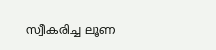സ്വീകരിച്ച ലൂണ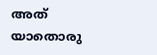അത് യാതൊരു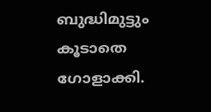ബുദ്ധിമുട്ടും കൂടാതെ ഗോളാക്കി.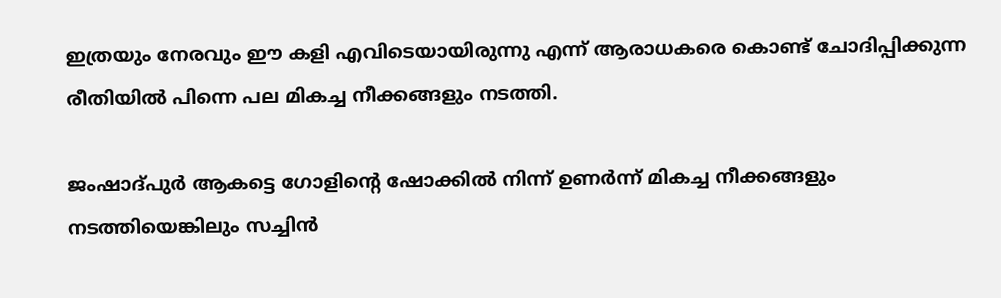ഇത്രയും നേരവും ഈ കളി എവിടെയായിരുന്നു എന്ന് ആരാധകരെ കൊണ്ട് ചോദിപ്പിക്കുന്ന രീതിയിൽ പിന്നെ പല മികച്ച നീക്കങ്ങളും നടത്തി.

ജംഷാദ്പുർ ആകട്ടെ ഗോളിന്റെ ഷോക്കിൽ നിന്ന് ഉണർന്ന് മികച്ച നീക്കങ്ങളും നടത്തിയെങ്കിലും സച്ചിൻ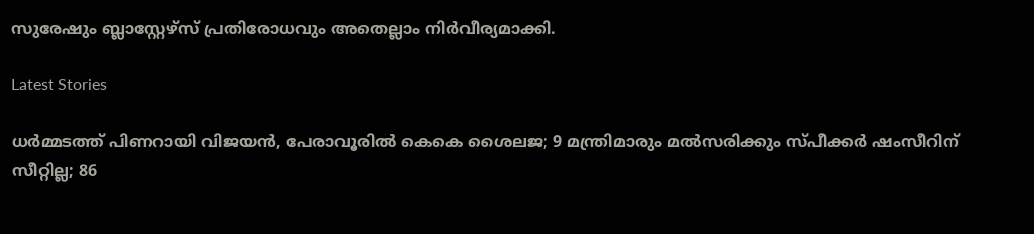സുരേഷും ബ്ലാസ്റ്റേഴ്‌സ് പ്രതിരോധവും അതെല്ലാം നിർവീര്യമാക്കി.

Latest Stories

ധര്‍മ്മടത്ത് പിണറായി വിജയന്‍, പേരാവൂരില്‍ കെകെ ശൈലജ; 9 മന്ത്രിമാരും മല്‍സരിക്കും സ്പീക്കര്‍ ഷംസീറിന് സീറ്റില്ല; 86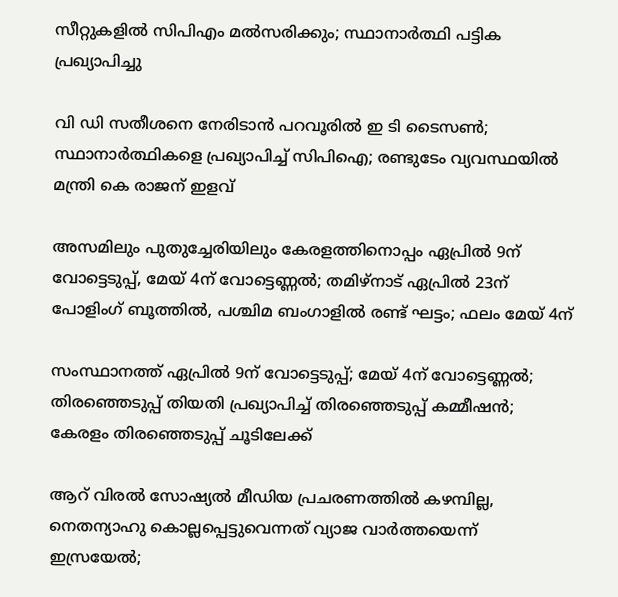സീറ്റുകളില്‍ സിപിഎം മല്‍സരിക്കും; സ്ഥാനാര്‍ത്ഥി പട്ടിക പ്രഖ്യാപിച്ചു

വി ഡി സതീശനെ നേരിടാന്‍ പറവൂരില്‍ ഇ ടി ടൈസണ്‍; സ്ഥാനാര്‍ത്ഥികളെ പ്രഖ്യാപിച്ച് സിപിഐ; രണ്ടുടേം വ്യവസ്ഥയില്‍ മന്ത്രി കെ രാജന് ഇളവ്

അസമിലും പുതുച്ചേരിയിലും കേരളത്തിനൊപ്പം ഏപ്രില്‍ 9ന് വോട്ടെടുപ്പ്, മേയ് 4ന് വോട്ടെണ്ണല്‍; തമിഴ്‌നാട് ഏപ്രില്‍ 23ന് പോളിംഗ് ബൂത്തില്‍, പശ്ചിമ ബംഗാളില്‍ രണ്ട് ഘട്ടം; ഫലം മേയ് 4ന്

സംസ്ഥാനത്ത് ഏപ്രില്‍ 9ന് വോട്ടെടുപ്പ്; മേയ് 4ന് വോട്ടെണ്ണല്‍; തിരഞ്ഞെടുപ്പ് തിയതി പ്രഖ്യാപിച്ച് തിരഞ്ഞെടുപ്പ് കമ്മീഷന്‍; കേരളം തിരഞ്ഞെടുപ്പ് ചൂടിലേക്ക്

ആറ് വിരല്‍ സോഷ്യല്‍ മീഡിയ പ്രചരണത്തില്‍ കഴമ്പില്ല, നെതന്യാഹു കൊല്ലപ്പെട്ടുവെന്നത് വ്യാജ വാര്‍ത്തയെന്ന് ഇസ്രയേല്‍;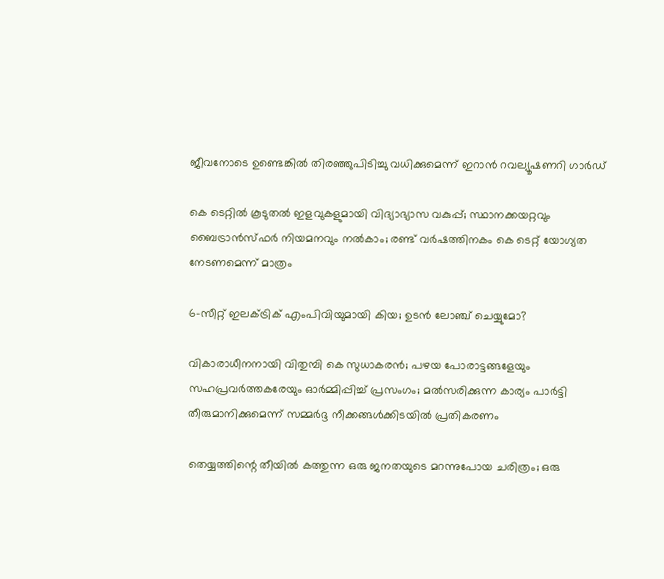ജീവനോടെ ഉണ്ടെങ്കില്‍ തിരഞ്ഞുപിടിച്ചു വധിക്കുമെന്ന് ഇറാന്‍ റവല്യൂഷണറി ഗാര്‍ഡ്

കെ ടെറ്റില്‍ കൂടുതല്‍ ഇളവുകളുമായി വിദ്യാഭ്യാസ വകുപ്പ്; സ്ഥാനക്കയറ്റവും ബൈട്രാന്‍സ്ഫര്‍ നിയമനവും നല്‍കാം; രണ്ട് വര്‍ഷത്തിനകം കെ ടെറ്റ് യോഗ്യത നേടണമെന്ന് മാത്രം

6-സീറ്റ് ഇലക്‌ട്രിക് എംപിവിയുമായി കിയ; ഉടൻ ലോഞ്ച് ചെയ്യുമോ?

വികാരാധീനനായി വിതുമ്പി കെ സുധാകരന്‍; പഴയ പോരാട്ടങ്ങളേയും സഹപ്രവര്‍ത്തകരേയും ഓര്‍മ്മിപ്പിച്ച് പ്രസംഗം; മല്‍സരിക്കുന്ന കാര്യം പാര്‍ട്ടി തീരുമാനിക്കുമെന്ന് സമ്മര്‍ദ്ദ നീക്കങ്ങള്‍ക്കിടയില്‍ പ്രതികരണം

തെയ്യത്തിന്റെ തീയിൽ കത്തുന്ന ഒരു ജനതയുടെ മറന്നുപോയ ചരിത്രം; ഒരു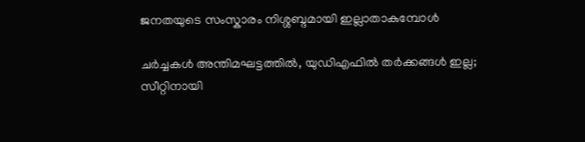ജനതയുടെ സംസ്കാരം നിശ്ശബ്ദമായി ഇല്ലാതാകുമ്പോൾ

ചർച്ചകൾ അന്തിമഘട്ടത്തിൽ, യുഡിഎഫിൽ തർക്കങ്ങൾ ഇല്ല; സീറ്റിനായി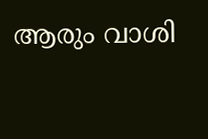ആരും വാശി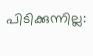പിടിക്കുന്നില്ല: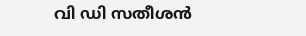വി ഡി സതീശൻ